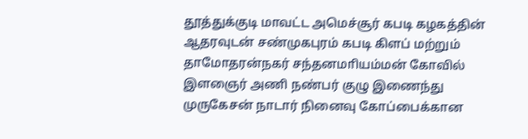தூத்துக்குடி மாவட்ட அமெச்சூர் கபடி கழகத்தின் ஆதரவுடன் சண்முகபுரம் கபடி கிளப் மற்றும் தாமோதரன்நகர் சந்தனமாியம்மன் கோவில் இளஞைர் அணி நண்பர் குழு இணைந்து முருகேசன் நாடார் நினைவு கோப்பைக்கான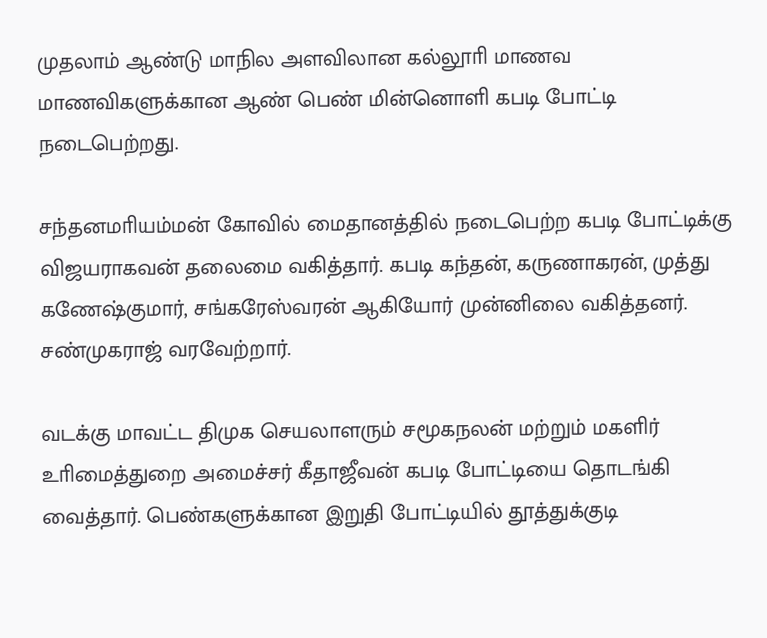முதலாம் ஆண்டு மாநில அளவிலான கல்லூாி மாணவ மாணவிகளுக்கான ஆண் பெண் மின்னொளி கபடி போட்டி  நடைபெற்றது.

சந்தனமாியம்மன் கோவில் மைதானத்தில் நடைபெற்ற கபடி போட்டிக்கு விஜயராகவன் தலைமை வகித்தார். கபடி கந்தன், கருணாகரன், முத்து கணேஷ்குமார், சங்கரேஸ்வரன் ஆகியோர் முன்னிலை வகித்தனர். சண்முகராஜ் வரவேற்றார்.

வடக்கு மாவட்ட திமுக செயலாளரும் சமூகநலன் மற்றும் மகளிர் உாிமைத்துறை அமைச்சர் கீதாஜீவன் கபடி போட்டியை தொடங்கி வைத்தார். பெண்களுக்கான இறுதி போட்டியில் தூத்துக்குடி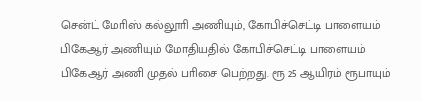சென்ட் மோிஸ் கல்லூாி அணியும், கோபிச்செட்டி பாளையம் பிகேஆர் அணியும் மோதியதில் கோபிச்செட்டி பாளையம் பிகேஆர் அணி முதல் பாிசை பெற்றது. ரூ 25 ஆயிரம் ரூபாயும்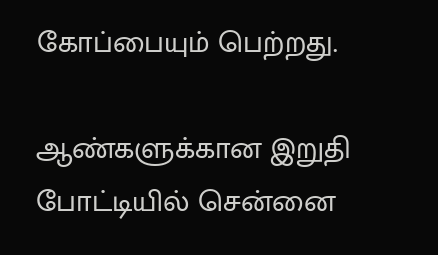கோப்பையும் பெற்றது.

ஆண்களுக்கான இறுதி போட்டியில் சென்னை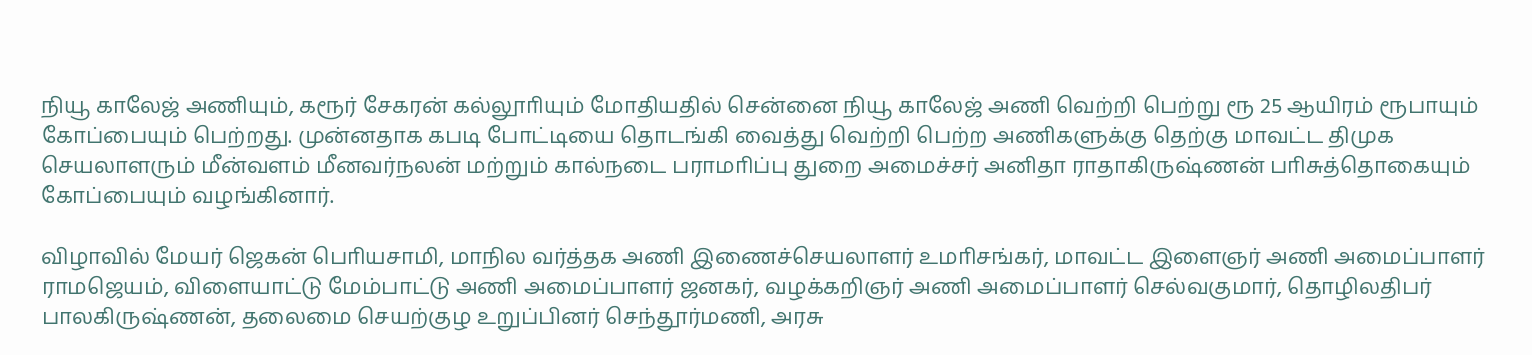நியூ காலேஜ் அணியும், கரூர் சேகரன் கல்லூாியும் மோதியதில் சென்னை நியூ காலேஜ் அணி வெற்றி பெற்று ரூ 25 ஆயிரம் ரூபாயும் கோப்பையும் பெற்றது. முன்னதாக கபடி போட்டியை தொடங்கி வைத்து வெற்றி பெற்ற அணிகளுக்கு தெற்கு மாவட்ட திமுக செயலாளரும் மீன்வளம் மீனவர்நலன் மற்றும் கால்நடை பராமாிப்பு துறை அமைச்சர் அனிதா ராதாகிருஷ்ணன் பாிசுத்தொகையும் கோப்பையும் வழங்கினார்.

விழாவில் மேயர் ஜெகன் பொியசாமி, மாநில வர்த்தக அணி இணைச்செயலாளர் உமாிசங்கர், மாவட்ட இளைஞர் அணி அமைப்பாளர் ராமஜெயம், விளையாட்டு மேம்பாட்டு அணி அமைப்பாளர் ஜனகர், வழக்கறிஞர் அணி அமைப்பாளர் செல்வகுமார், தொழிலதிபர் பாலகிருஷ்ணன், தலைமை செயற்குழ உறுப்பினர் செந்தூர்மணி, அரசு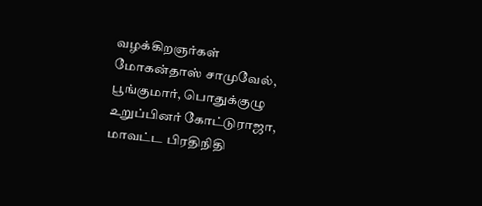வழக்கிறஞர்கள் மோகன்தாஸ் சாமுவேல், பூங்குமார், பொதுக்குழு உறுப்பினர் கோட்டுராஜா, மாவட்ட பிரதிநிதி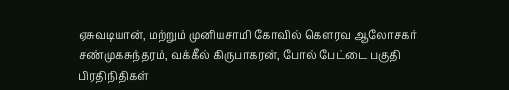ஏசுவடியான், மற்றும் முனியசாமி கோவில் கௌரவ ஆலோசகர் சண்முகசுந்தரம், வக்கீல் கிருபாகரன், போல் பேட்டை பகுதி பிரதிநிதிகள்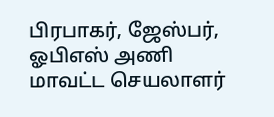பிரபாகர், ஜேஸ்பர், ஓபிஎஸ் அணி மாவட்ட செயலாளர்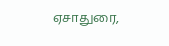ஏசாதுரை,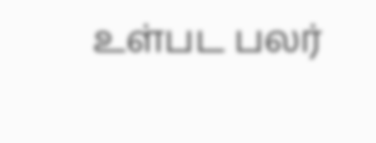உள்பட பலர்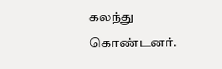கலந்து கொண்டனர்.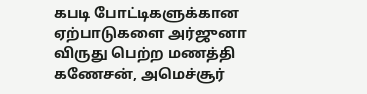கபடி போட்டிகளுக்கான ஏற்பாடுகளை அர்ஜுனா விருது பெற்ற மணத்தி கணேசன், அமெச்சூர்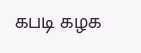கபடி கழக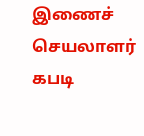இணைச் செயலாளர் கபடி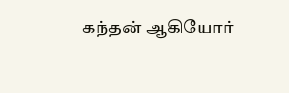கந்தன் ஆகியோர்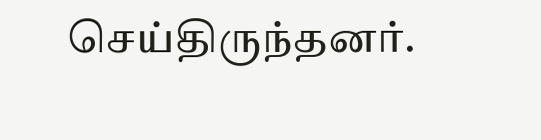செய்திருந்தனர்.